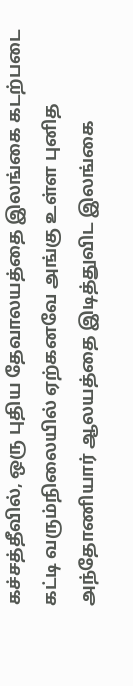கச்சத்தீவில், ஒரு புதிய தேவாலயத்தை இலங்கை கடற்படை கட்டி வரும்நிலையில் ஏற்கனவே அங்கு உள்ள புனித அந்தோணியார் ஆலயத்தை இடித்துவிட இலங்கை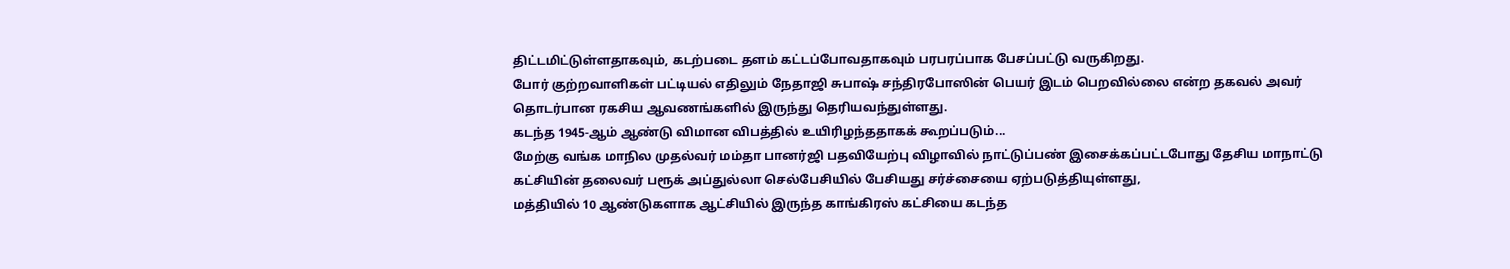திட்டமிட்டுள்ளதாகவும், கடற்படை தளம் கட்டப்போவதாகவும் பரபரப்பாக பேசப்பட்டு வருகிறது.
போர் குற்றவாளிகள் பட்டியல் எதிலும் நேதாஜி சுபாஷ் சந்திரபோஸின் பெயர் இடம் பெறவில்லை என்ற தகவல் அவர் தொடர்பான ரகசிய ஆவணங்களில் இருந்து தெரியவந்துள்ளது.
கடந்த 1945-ஆம் ஆண்டு விமான விபத்தில் உயிரிழந்ததாகக் கூறப்படும்...
மேற்கு வங்க மாநில முதல்வர் மம்தா பானர்ஜி பதவியேற்பு விழாவில் நாட்டுப்பண் இசைக்கப்பட்டபோது தேசிய மாநாட்டு கட்சியின் தலைவர் பரூக் அப்துல்லா செல்பேசியில் பேசியது சர்ச்சையை ஏற்படுத்தியுள்ளது,
மத்தியில் 10 ஆண்டுகளாக ஆட்சியில் இருந்த காங்கிரஸ் கட்சியை கடந்த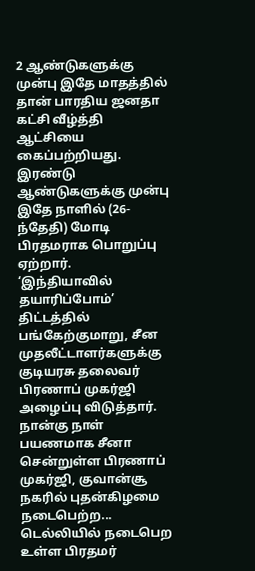2 ஆண்டுகளுக்கு முன்பு இதே மாதத்தில் தான் பாரதிய ஜனதா கட்சி வீழ்த்தி ஆட்சியை கைப்பற்றியது. இரண்டு ஆண்டுகளுக்கு முன்பு இதே நாளில் (26-ந்தேதி) மோடி பிரதமராக பொறுப்பு ஏற்றார்.
‘இந்தியாவில் தயாரிப்போம்’ திட்டத்தில் பங்கேற்குமாறு, சீன முதலீட்டாளர்களுக்கு குடியரசு தலைவர் பிரணாப் முகர்ஜி அழைப்பு விடுத்தார்.
நான்கு நாள் பயணமாக சீனா சென்றுள்ள பிரணாப் முகர்ஜி, குவான்சூ நகரில் புதன்கிழமை நடைபெற்ற...
டெல்லியில் நடைபெற உள்ள பிரதமர்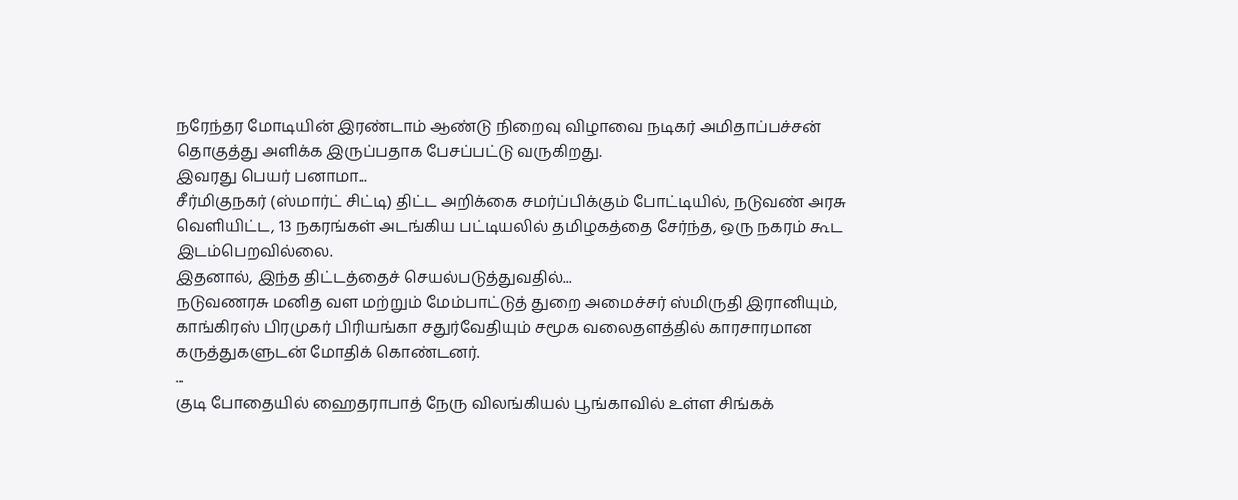நரேந்தர மோடியின் இரண்டாம் ஆண்டு நிறைவு விழாவை நடிகர் அமிதாப்பச்சன் தொகுத்து அளிக்க இருப்பதாக பேசப்பட்டு வருகிறது.
இவரது பெயர் பனாமா...
சீர்மிகுநகர் (ஸ்மார்ட் சிட்டி) திட்ட அறிக்கை சமர்ப்பிக்கும் போட்டியில், நடுவண் அரசு வெளியிட்ட, 13 நகரங்கள் அடங்கிய பட்டியலில் தமிழகத்தை சேர்ந்த, ஒரு நகரம் கூட இடம்பெறவில்லை.
இதனால், இந்த திட்டத்தைச் செயல்படுத்துவதில்...
நடுவணரசு மனித வள மற்றும் மேம்பாட்டுத் துறை அமைச்சர் ஸ்மிருதி இரானியும்,
காங்கிரஸ் பிரமுகர் பிரியங்கா சதுர்வேதியும் சமூக வலைதளத்தில் காரசாரமான கருத்துகளுடன் மோதிக் கொண்டனர்.
...
குடி போதையில் ஹைதராபாத் நேரு விலங்கியல் பூங்காவில் உள்ள சிங்கக்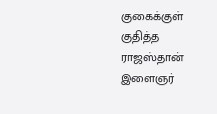குகைக்குள் குதித்த ராஜஸ்தான் இளைஞர்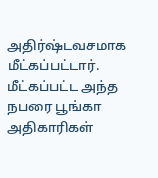அதிர்ஷ்டவசமாக மீட்கப்பட்டார்.
மீட்கப்பட்ட அந்த நபரை பூங்கா அதிகாரிகள்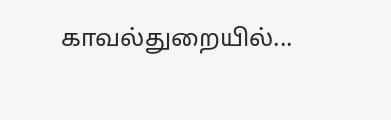காவல்துறையில்...